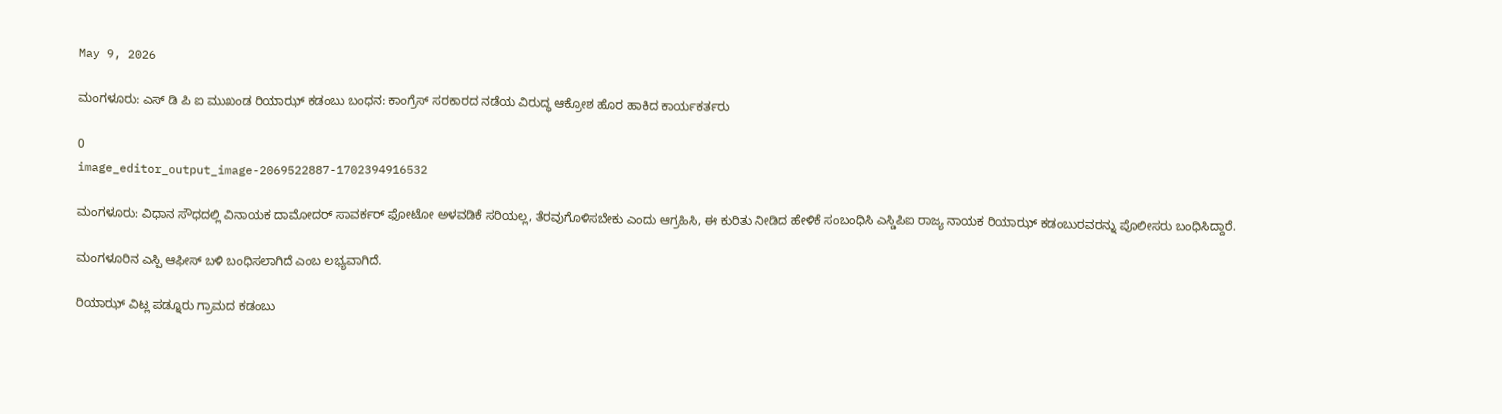May 9, 2026

ಮಂಗಳೂರು: ಎಸ್ ಡಿ ಪಿ ಐ ಮುಖಂಡ ರಿಯಾಝ್ ಕಡಂಬು ಬಂಧನ: ಕಾಂಗ್ರೆಸ್ ಸರಕಾರದ ನಡೆಯ ವಿರುದ್ಧ ಆಕ್ರೋಶ ಹೊರ ಹಾಕಿದ ಕಾರ್ಯಕರ್ತರು

0
image_editor_output_image-2069522887-1702394916532

ಮಂಗಳೂರು: ವಿಧಾನ ಸೌಧದಲ್ಲಿ ವಿನಾಯಕ ದಾಮೋದರ್ ಸಾವರ್ಕರ್‌ ಫೋಟೋ ಅಳವಡಿಕೆ ಸರಿಯಲ್ಲ, ತೆರವುಗೊಳಿಸಬೇಕು ಎಂದು ಆಗ್ರಹಿಸಿ, ಈ ಕುರಿತು ನೀಡಿದ ಹೇಳಿಕೆ ಸಂಬಂಧಿಸಿ ಎಸ್ಡಿಪಿಐ ರಾಜ್ಯ ನಾಯಕ ರಿಯಾಝ್ ಕಡಂಬುರವರನ್ನು ಪೊಲೀಸರು ಬಂಧಿಸಿದ್ದಾರೆ.

ಮಂಗಳೂರಿನ ಎಸ್ಪಿ ಆಫೀಸ್ ಬಳಿ ಬಂಧಿಸಲಾಗಿದೆ ಎಂಬ ಲಭ್ಯವಾಗಿದೆ.

ರಿಯಾಝ್ ವಿಟ್ಲ ಪಡ್ನೂರು ಗ್ರಾಮದ ಕಡಂಬು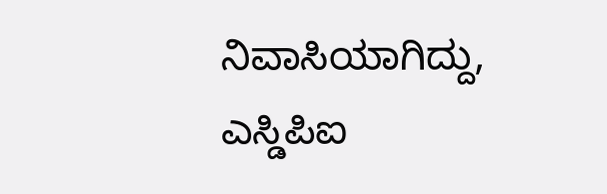ನಿವಾಸಿಯಾಗಿದ್ದು, ಎಸ್ಡಿಪಿಐ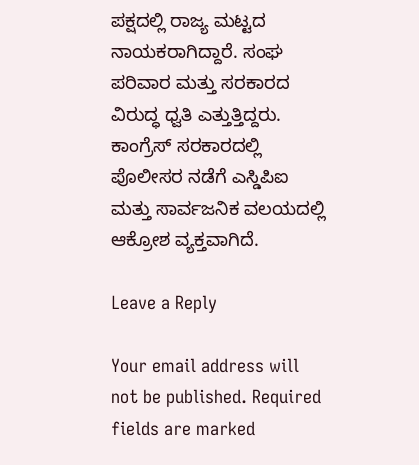ಪಕ್ಷದಲ್ಲಿ ರಾಜ್ಯ ಮಟ್ಟದ ನಾಯಕರಾಗಿದ್ದಾರೆ. ಸಂಘ ಪರಿವಾರ ಮತ್ತು ಸರಕಾರದ ವಿರುದ್ಧ ಧ್ವತಿ ಎತ್ತುತ್ತಿದ್ದರು.
ಕಾಂಗ್ರೆಸ್ ಸರಕಾರದಲ್ಲಿ ಪೊಲೀಸರ ನಡೆಗೆ ಎಸ್ಡಿಪಿಐ ಮತ್ತು ಸಾರ್ವಜನಿಕ ವಲಯದಲ್ಲಿ ಆಕ್ರೋಶ ವ್ಯಕ್ತವಾಗಿದೆ.

Leave a Reply

Your email address will not be published. Required fields are marked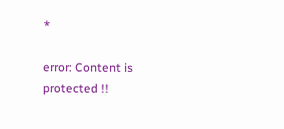*

error: Content is protected !!